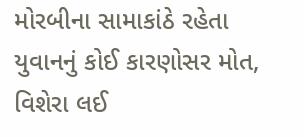મોરબીના સામાકાંઠે રહેતા યુવાનનું કોઈ કારણોસર મોત, વિશેરા લઈ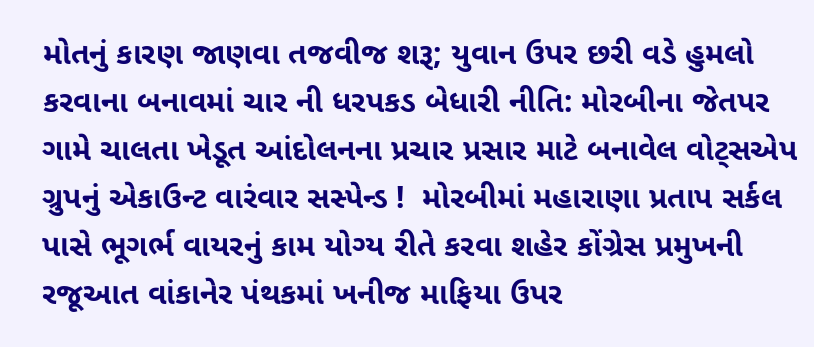મોતનું કારણ જાણવા તજવીજ શરૂ; યુવાન ઉપર છરી વડે હુમલો કરવાના બનાવમાં ચાર ની ધરપકડ બેધારી નીતિ: મોરબીના જેતપર ગામે ચાલતા ખેડૂત આંદોલનના પ્રચાર પ્રસાર માટે બનાવેલ વોટ્સએપ ગ્રુપનું એકાઉન્ટ વારંવાર સસ્પેન્ડ !  મોરબીમાં મહારાણા પ્રતાપ સર્કલ પાસે ભૂગર્ભ વાયરનું કામ યોગ્ય રીતે કરવા શહેર કોંગ્રેસ પ્રમુખની રજૂઆત વાંકાનેર પંથકમાં ખનીજ માફિયા ઉપર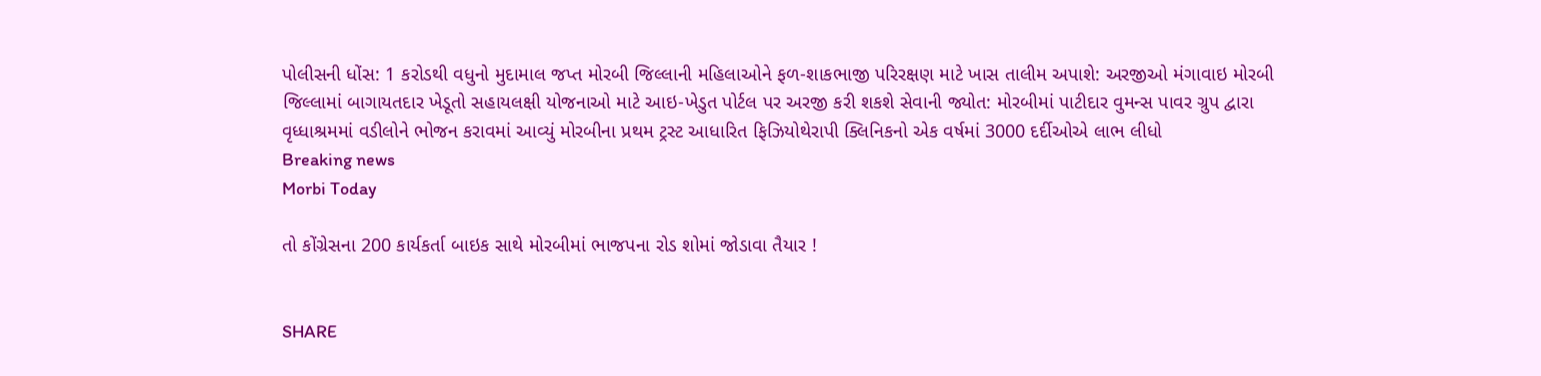પોલીસની ધોંસ: 1 કરોડથી વધુનો મુદામાલ જપ્ત મોરબી જિલ્લાની મહિલાઓને ફળ-શાકભાજી પરિરક્ષણ માટે ખાસ તાલીમ અપાશે: અરજીઓ મંગાવાઇ મોરબી જિલ્લામાં બાગાયતદાર ખેડૂતો સહાયલક્ષી યોજનાઓ માટે આઇ-ખેડુત પોર્ટલ પર અરજી કરી શકશે સેવાની જ્યોત: મોરબીમાં પાટીદાર વુમન્સ પાવર ગ્રુપ દ્વારા વૃધ્ધાશ્રમમાં વડીલોને ભોજન કરાવમાં આવ્યું મોરબીના પ્રથમ ટ્રસ્ટ આધારિત ફિઝિયોથેરાપી ક્લિનિકનો એક વર્ષમાં 3000 દર્દીઓએ લાભ લીધો
Breaking news
Morbi Today

તો કોંગ્રેસના 200 કાર્યકર્તા બાઇક સાથે મોરબીમાં ભાજપના રોડ શોમાં જોડાવા તૈયાર !


SHARE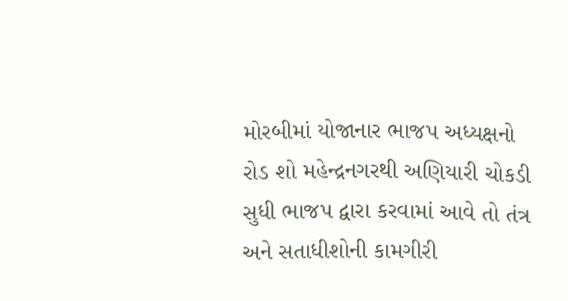મોરબીમાં યોજાનાર ભાજપ અધ્યક્ષનો રોડ શો મહેન્દ્રનગરથી અણિયારી ચોકડી સુધી ભાજપ દ્વારા કરવામાં આવે તો તંત્ર અને સતાધીશોની કામગીરી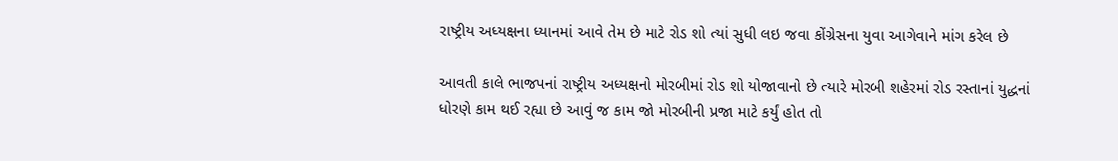રાષ્ટ્રીય અધ્યક્ષના ધ્યાનમાં આવે તેમ છે માટે રોડ શો ત્યાં સુધી લઇ જવા કોંગ્રેસના યુવા આગેવાને માંગ કરેલ છે

આવતી કાલે ભાજપનાં રાષ્ટ્રીય અધ્યક્ષનો મોરબીમાં રોડ શો યોજાવાનો છે ત્યારે મોરબી શહેરમાં રોડ રસ્તાનાં યુદ્ધનાં ધોરણે કામ થઈ રહ્યા છે આવું જ કામ જો મોરબીની પ્રજા માટે કર્યું હોત તો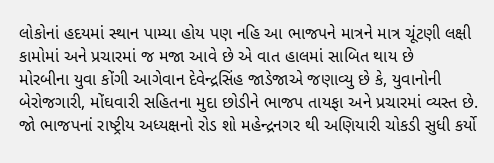લોકોનાં હદયમાં સ્થાન પામ્યા હોય પણ નહિ આ ભાજપને માત્રને માત્ર ચૂંટણી લક્ષી કામોમાં અને પ્રચારમાં જ મજા આવે છે એ વાત હાલમાં સાબિત થાય છે
મોરબીના યુવા કોંગી આગેવાન દેવેન્દ્રસિંહ જાડેજાએ જણાવ્યુ છે કે, યુવાનોની બેરોજગારી, મોંઘવારી સહિતના મુદા છોડીને ભાજપ તાયફા અને પ્રચારમાં વ્યસ્ત છે. જો ભાજપનાં રાષ્ટ્રીય અધ્યક્ષનો રોડ શો મહેન્દ્રનગર થી અણિયારી ચોકડી સુધી કર્યો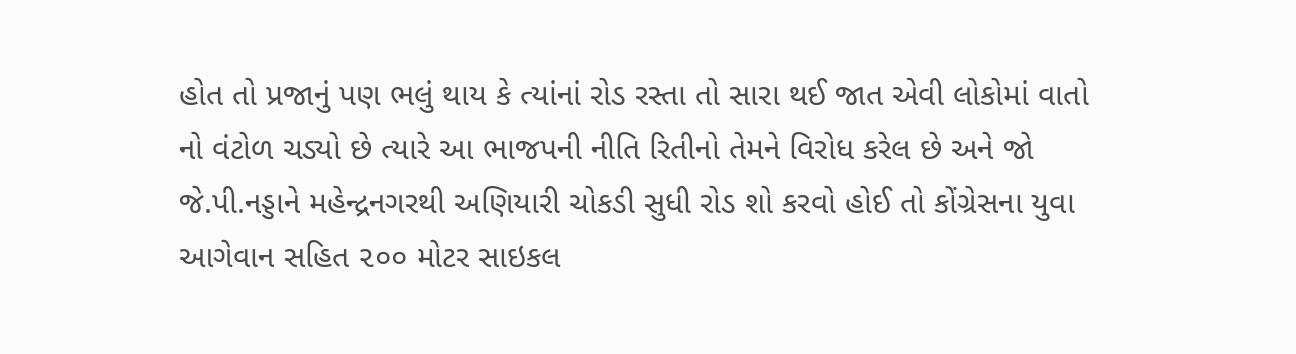હોત તો પ્રજાનું પણ ભલું થાય કે ત્યાંનાં રોડ રસ્તા તો સારા થઈ જાત એવી લોકોમાં વાતો નો વંટોળ ચડ્યો છે ત્યારે આ ભાજપની નીતિ રિતીનો તેમને વિરોધ કરેલ છે અને જો જે.પી.નડ્ડાને મહેન્દ્રનગરથી અણિયારી ચોકડી સુધી રોડ શો કરવો હોઈ તો કોંગ્રેસના યુવા આગેવાન સહિત ૨૦૦ મોટર સાઇકલ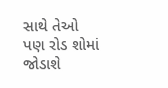સાથે તેઓ પણ રોડ શોમાં જોડાશે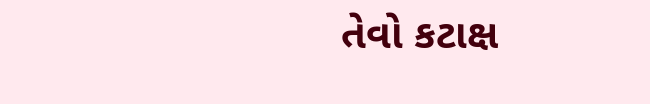તેવો કટાક્ષ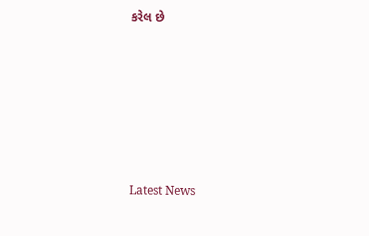કરેલ છે






Latest News